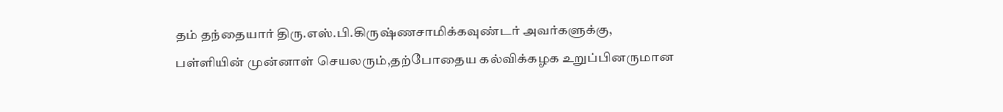தம் தந்தையார் திரு.எஸ்.பி.கிருஷ்ணசாமிக்கவுண்டர் அவர்களுக்கு, பள்ளியின் முன்னாள் செயலரும்,தற்போதைய கல்விக்கழக உறுப்பினருமான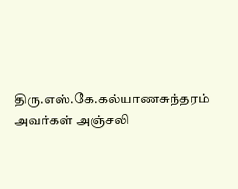திரு.எஸ்.கே.கல்யாணசுந்தரம் அவர்கள் அஞ்சலி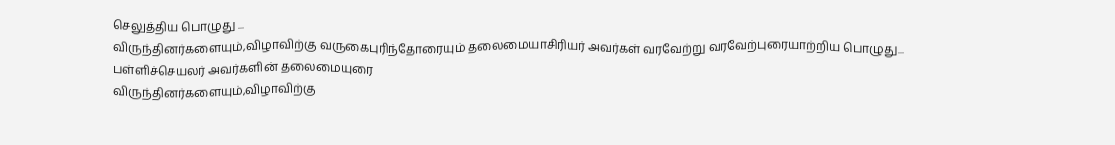செலுத்திய பொழுது ...
விருந்தினர்களையும்,விழாவிற்கு வருகைபுரிந்தோரையும் தலைமையாசிரியர் அவர்கள் வரவேற்று வரவேற்புரையாற்றிய பொழுது...
பள்ளிச்செயலர் அவர்களின் தலைமையுரை
விருந்தினர்களையும்,விழாவிற்கு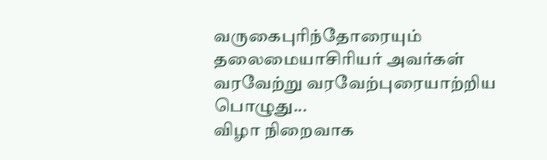வருகைபுரிந்தோரையும் தலைமையாசிரியர் அவர்கள் வரவேற்று வரவேற்புரையாற்றிய பொழுது...
விழா நிறைவாக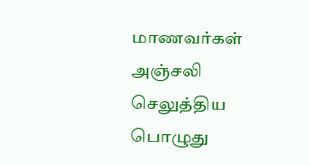மாணவர்கள் அஞ்சலி செலுத்திய பொழுது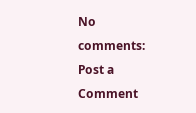No comments:
Post a Comment